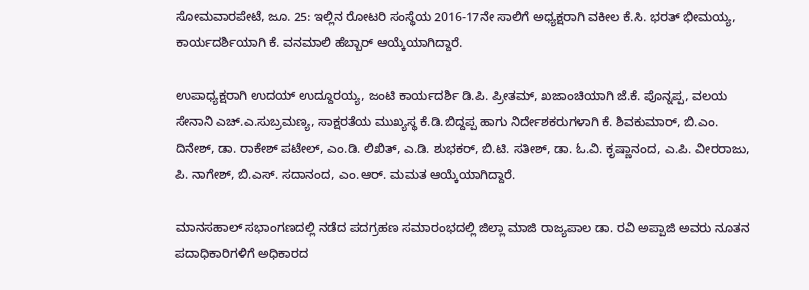ಸೋಮವಾರಪೇಟೆ, ಜೂ. 25: ಇಲ್ಲಿನ ರೋಟರಿ ಸಂಸ್ಥೆಯ 2016-17ನೇ ಸಾಲಿಗೆ ಅಧ್ಯಕ್ಷರಾಗಿ ವಕೀಲ ಕೆ.ಸಿ. ಭರತ್ ಭೀಮಯ್ಯ, ಕಾರ್ಯದರ್ಶಿಯಾಗಿ ಕೆ. ವನಮಾಲಿ ಹೆಬ್ಬಾರ್ ಆಯ್ಕೆಯಾಗಿದ್ದಾರೆ.

ಉಪಾಧ್ಯಕ್ಷರಾಗಿ ಉದಯ್ ಉದ್ದೂರಯ್ಯ, ಜಂಟಿ ಕಾರ್ಯದರ್ಶಿ ಡಿ.ಪಿ. ಪ್ರೀತಮ್, ಖಜಾಂಚಿಯಾಗಿ ಜೆ.ಕೆ. ಪೊನ್ನಪ್ಪ, ವಲಯ ಸೇನಾನಿ ಎಚ್.ಎ.ಸುಬ್ರಮಣ್ಯ, ಸಾಕ್ಷರತೆಯ ಮುಖ್ಯಸ್ಥ ಕೆ.ಡಿ.ಬಿದ್ದಪ್ಪ ಹಾಗು ನಿರ್ದೇಶಕರುಗಳಾಗಿ ಕೆ. ಶಿವಕುಮಾರ್, ಬಿ.ಎಂ. ದಿನೇಶ್, ಡಾ. ರಾಕೇಶ್ ಪಟೇಲ್, ಎಂ.ಡಿ. ಲಿಖಿತ್, ಎ.ಡಿ. ಶುಭಕರ್, ಬಿ.ಟಿ. ಸತೀಶ್, ಡಾ. ಓ.ವಿ. ಕೃಷ್ಣಾನಂದ, ಎ.ಪಿ. ವೀರರಾಜು, ಪಿ. ನಾಗೇಶ್, ಬಿ.ಎಸ್. ಸದಾನಂದ, ಎಂ.ಆರ್. ಮಮತ ಆಯ್ಕೆಯಾಗಿದ್ದಾರೆ.

ಮಾನಸಹಾಲ್ ಸಭಾಂಗಣದಲ್ಲಿ ನಡೆದ ಪದಗ್ರಹಣ ಸಮಾರಂಭದಲ್ಲಿ ಜಿಲ್ಲಾ ಮಾಜಿ ರಾಜ್ಯಪಾಲ ಡಾ. ರವಿ ಅಪ್ಪಾಜಿ ಅವರು ನೂತನ ಪದಾಧಿಕಾರಿಗಳಿಗೆ ಅಧಿಕಾರದ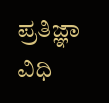ಪ್ರತಿಜ್ಞಾ ವಿಧಿ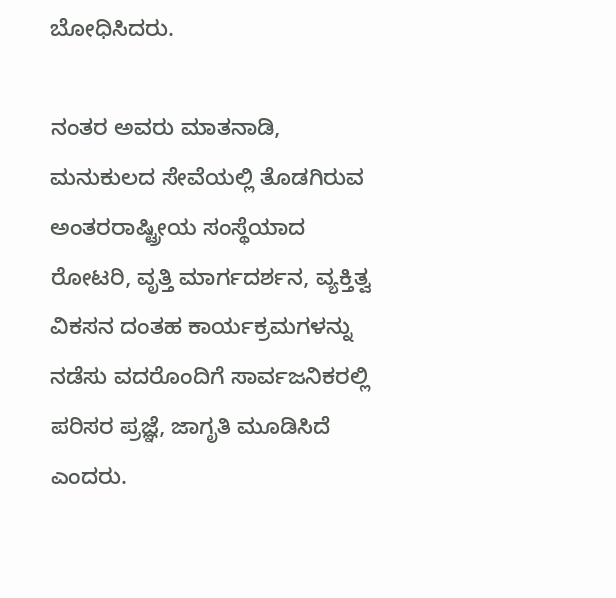ಬೋಧಿಸಿದರು.

ನಂತರ ಅವರು ಮಾತನಾಡಿ, ಮನುಕುಲದ ಸೇವೆಯಲ್ಲಿ ತೊಡಗಿರುವ ಅಂತರರಾಷ್ಟ್ರೀಯ ಸಂಸ್ಥೆಯಾದ ರೋಟರಿ, ವೃತ್ತಿ ಮಾರ್ಗದರ್ಶನ, ವ್ಯಕ್ತಿತ್ವ ವಿಕಸನ ದಂತಹ ಕಾರ್ಯಕ್ರಮಗಳನ್ನು ನಡೆಸು ವದರೊಂದಿಗೆ ಸಾರ್ವಜನಿಕರಲ್ಲಿ ಪರಿಸರ ಪ್ರಜ್ಞೆ, ಜಾಗೃತಿ ಮೂಡಿಸಿದೆ ಎಂದರು.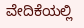ವೇದಿಕೆಯಲ್ಲಿ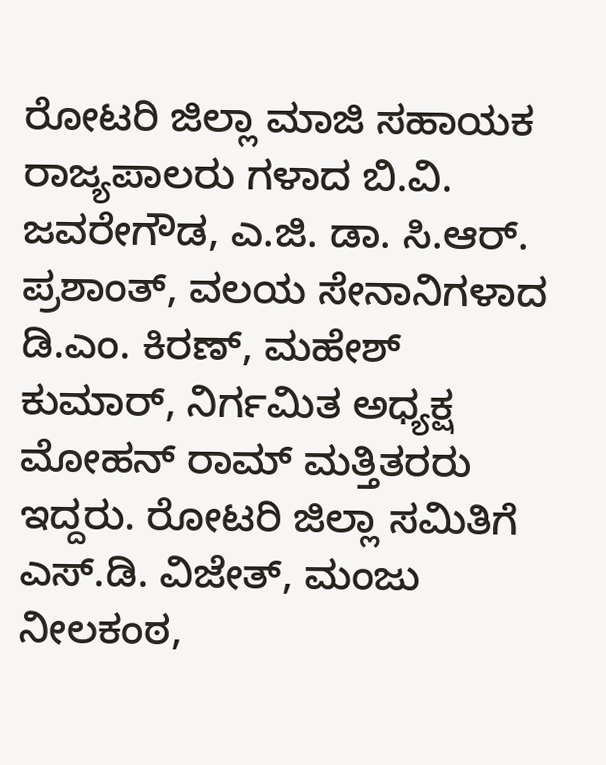ರೋಟರಿ ಜಿಲ್ಲಾ ಮಾಜಿ ಸಹಾಯಕ ರಾಜ್ಯಪಾಲರು ಗಳಾದ ಬಿ.ವಿ. ಜವರೇಗೌಡ, ಎ.ಜಿ. ಡಾ. ಸಿ.ಆರ್. ಪ್ರಶಾಂತ್, ವಲಯ ಸೇನಾನಿಗಳಾದ ಡಿ.ಎಂ. ಕಿರಣ್, ಮಹೇಶ್ ಕುಮಾರ್, ನಿರ್ಗಮಿತ ಅಧ್ಯಕ್ಷ ಮೋಹನ್ ರಾಮ್ ಮತ್ತಿತರರು ಇದ್ದರು. ರೋಟರಿ ಜಿಲ್ಲಾ ಸಮಿತಿಗೆ ಎಸ್.ಡಿ. ವಿಜೇತ್, ಮಂಜು ನೀಲಕಂಠ,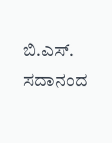ಬಿ.ಎಸ್. ಸದಾನಂದ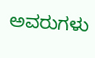ಅವರುಗಳು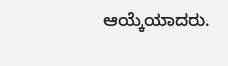ಆಯ್ಕೆಯಾದರು.